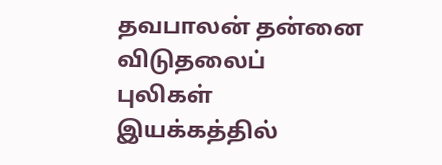தவபாலன் தன்னை விடுதலைப் புலிகள் இயக்கத்தில்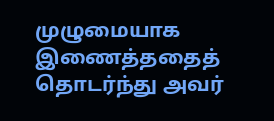முழுமையாக இணைத்ததைத் தொடர்ந்து அவர்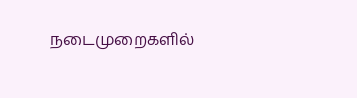நடைமுறைகளில்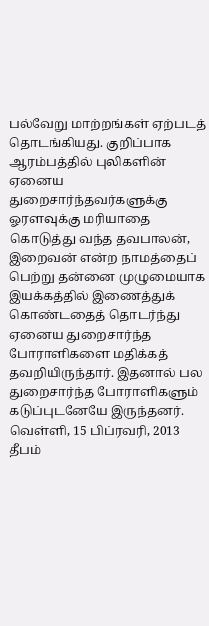பல்வேறு மாற்றங்கள் ஏற்படத் தொடங்கியது. குறிப்பாக ஆரம்பத்தில் புலிகளின் ஏனைய துறைசார்ந்தவர்களுக்கு ஓரளவுக்கு மரியாதை கொடுத்து வந்த தவபாலன், இறைவன் என்ற நாமத்தைப் பெற்று தன்னை முழுமையாக இயக்கத்தில் இணைத்துக் கொண்டதைத் தொடர்ந்து ஏனைய துறைசார்ந்த போராளிகளை மதிக்கத் தவறியிருந்தார். இதனால் பல துறைசார்ந்த போராளிகளும் கடுப்புடனேயே இருந்தனர்.
வெள்ளி, 15 பிப்ரவரி, 2013
தீபம்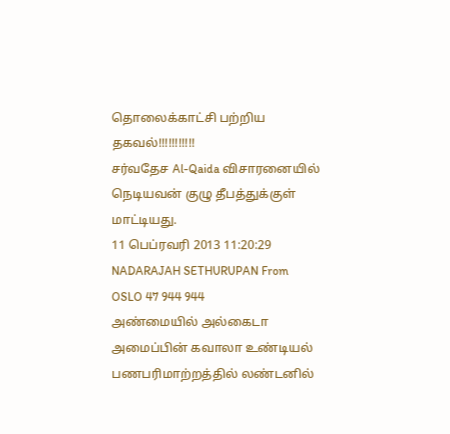தொலைக்காட்சி பற்றிய தகவல்!!!!!!!!!!!
சர்வதேச Al-Qaida விசாரனையில் நெடியவன் குழு தீபத்துக்குள் மாட்டியது.
11 பெப்ரவரி 2013 11:20:29 NADARAJAH SETHURUPAN From OSLO 47 944 944
அண்மையில் அல்கைடா அமைப்பின் கவாலா உண்டியல் பணபரிமாற்றத்தில் லண்டனில்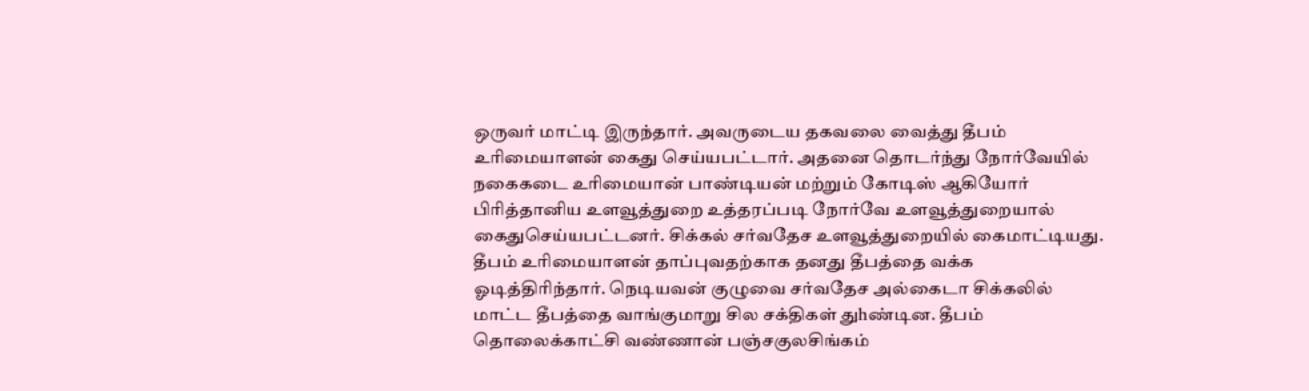ஒருவர் மாட்டி இருந்தார். அவருடைய தகவலை வைத்து தீபம் உரிமையாளன் கைது செய்யபட்டார். அதனை தொடர்ந்து நோர்வேயில் நகைகடை உரிமையான் பாண்டியன் மற்றும் கோடிஸ் ஆகியோர் பிரித்தானிய உளவூத்துறை உத்தரப்படி நோர்வே உளவூத்துறையால் கைதுசெய்யபட்டனர். சிக்கல் சர்வதேச உளவூத்துறையில் கைமாட்டியது. தீபம் உரிமையாளன் தாப்புவதற்காக தனது தீபத்தை வக்க ஓடித்திரிந்தார். நெடியவன் குழுவை சர்வதேச அல்கைடா சிக்கலில் மாட்ட தீபத்தை வாங்குமாறு சில சக்திகள் துhண்டின. தீபம் தொலைக்காட்சி வண்ணான் பஞ்சகுலசிங்கம்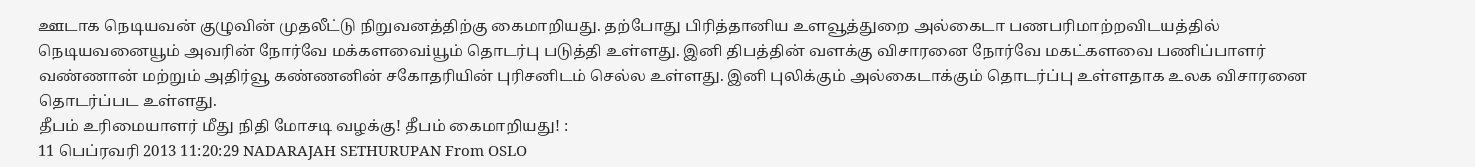ஊடாக நெடியவன் குழுவின் முதலீட்டு நிறுவனத்திற்கு கைமாறியது. தற்போது பிரித்தானிய உளவூத்துறை அல்கைடா பணபரிமாற்றவிடயத்தில் நெடியவனையூம் அவரின் நோர்வே மக்களவைiயூம் தொடர்பு படுத்தி உள்ளது. இனி திபத்தின் வளக்கு விசாரனை நோர்வே மகட்களவை பணிப்பாளர் வண்ணான் மற்றும் அதிர்வூ கண்ணனின் சகோதரியின் புரிசனிடம் செல்ல உள்ளது. இனி புலிக்கும் அல்கைடாக்கும் தொடர்ப்பு உள்ளதாக உலக விசாரனை தொடர்ப்பட உள்ளது.
தீபம் உரிமையாளர் மீது நிதி மோசடி வழக்கு! தீபம் கைமாறியது! :
11 பெப்ரவரி 2013 11:20:29 NADARAJAH SETHURUPAN From OSLO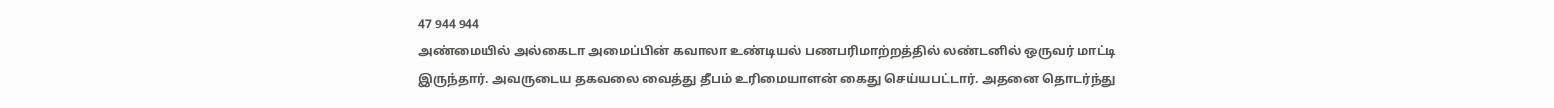47 944 944
அண்மையில் அல்கைடா அமைப்பின் கவாலா உண்டியல் பணபரிமாற்றத்தில் லண்டனில் ஒருவர் மாட்டி இருந்தார். அவருடைய தகவலை வைத்து தீபம் உரிமையாளன் கைது செய்யபட்டார். அதனை தொடர்ந்து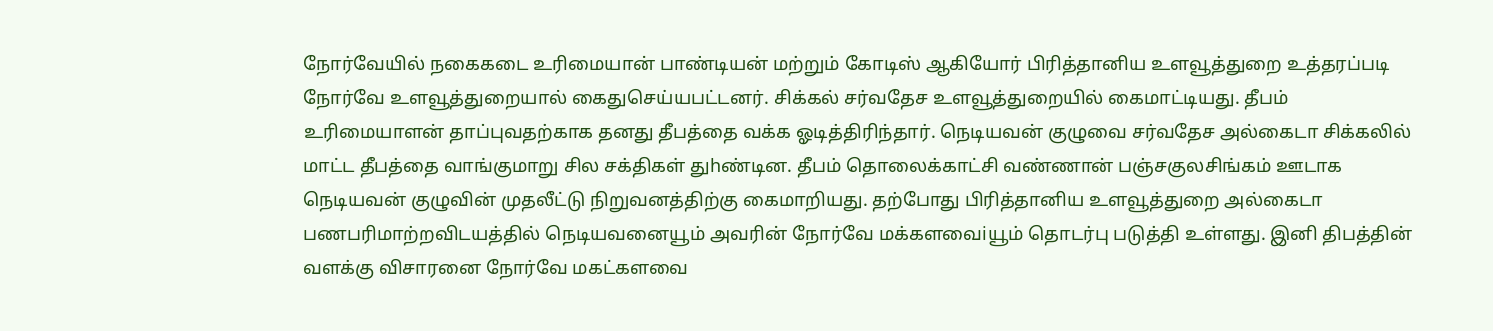நோர்வேயில் நகைகடை உரிமையான் பாண்டியன் மற்றும் கோடிஸ் ஆகியோர் பிரித்தானிய உளவூத்துறை உத்தரப்படி நோர்வே உளவூத்துறையால் கைதுசெய்யபட்டனர். சிக்கல் சர்வதேச உளவூத்துறையில் கைமாட்டியது. தீபம் உரிமையாளன் தாப்புவதற்காக தனது தீபத்தை வக்க ஓடித்திரிந்தார். நெடியவன் குழுவை சர்வதேச அல்கைடா சிக்கலில் மாட்ட தீபத்தை வாங்குமாறு சில சக்திகள் துhண்டின. தீபம் தொலைக்காட்சி வண்ணான் பஞ்சகுலசிங்கம் ஊடாக நெடியவன் குழுவின் முதலீட்டு நிறுவனத்திற்கு கைமாறியது. தற்போது பிரித்தானிய உளவூத்துறை அல்கைடா பணபரிமாற்றவிடயத்தில் நெடியவனையூம் அவரின் நோர்வே மக்களவைiயூம் தொடர்பு படுத்தி உள்ளது. இனி திபத்தின் வளக்கு விசாரனை நோர்வே மகட்களவை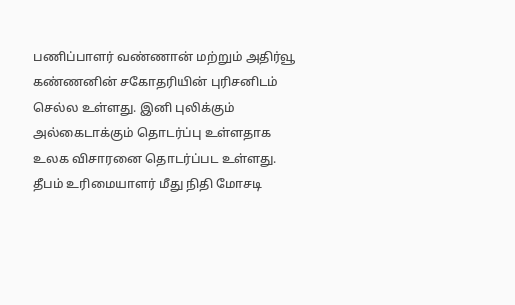பணிப்பாளர் வண்ணான் மற்றும் அதிர்வூ கண்ணனின் சகோதரியின் புரிசனிடம் செல்ல உள்ளது. இனி புலிக்கும் அல்கைடாக்கும் தொடர்ப்பு உள்ளதாக உலக விசாரனை தொடர்ப்பட உள்ளது.
தீபம் உரிமையாளர் மீது நிதி மோசடி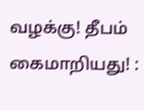வழக்கு! தீபம் கைமாறியது! :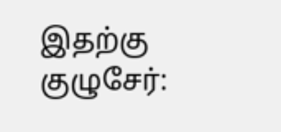இதற்கு குழுசேர்: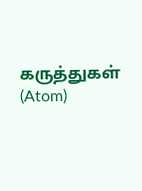கருத்துகள் (Atom)